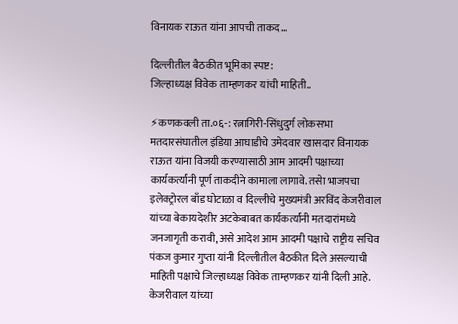विनायक राऊत यांना आपची ताकद…

दिल्लीतील बैठकीत भूमिका स्पष्ट:
जिल्हाध्यक्ष विवेक ताम्हणकर यांची माहिती..

⚡कणकवली ता.०६-: रत्नागिरी-सिंधुदुर्ग लोकसभा मतदारसंघातील इंडिया आघाडीचे उमेदवार खासदार विनायक राऊत यांना विजयी करण्यासाठी आम आदमी पक्षाच्या कार्यकर्त्यांनी पूर्ण ताकदीने कामाला लागावे. तसेा भाजपचा इलेक्ट्रोरल बाँड घोटाळा व दिल्लीचे मुख्यमंत्री अरविंद केजरीवाल यांच्या बेकायदेशीर अटकेबाबत कार्यकर्त्यांनी मतदारांमध्ये जनजागृती करावी, असे आदेश आम आदमी पक्षाचे राष्ट्रीय सचिव पंकज कुमार गुप्ता यांनी दिल्लीतील बैठकीत दिले असल्याची माहिती पक्षाचे जिल्हाध्यक्ष विवेक ताम्हणकर यांनी दिली आहे.
केजरीवाल यांच्या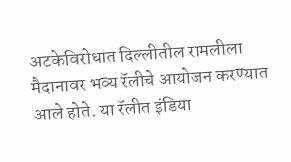अटकेविरोधात दिल्लीतील रामलीला मैदानावर भव्य रॅलीचे आयोजन करण्यात आले होते. या रॅलीत इंडिया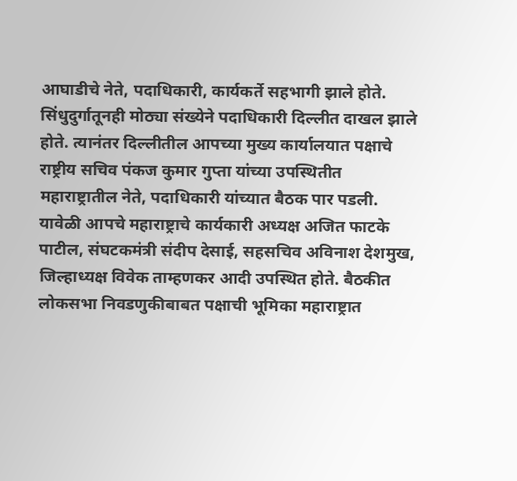आघाडीचे नेते, पदाधिकारी, कार्यकर्ते सहभागी झाले होते. सिंधुदुर्गातूनही मोठ्या संख्येने पदाधिकारी दिल्लीत दाखल झाले होते. त्यानंतर दिल्लीतील आपच्या मुख्य कार्यालयात पक्षाचे राष्ट्रीय सचिव पंकज कुमार गुप्ता यांच्या उपस्थितीत महाराष्ट्रातील नेते, पदाधिकारी यांच्यात बैठक पार पडली. यावेळी आपचे महाराष्ट्राचे कार्यकारी अध्यक्ष अजित फाटके पाटील, संघटकमंत्री संदीप देसाई, सहसचिव अविनाश देशमुख, जिल्हाध्यक्ष विवेक ताम्हणकर आदी उपस्थित होते. बैठकीत लोकसभा निवडणुकीबाबत पक्षाची भूमिका महाराष्ट्रात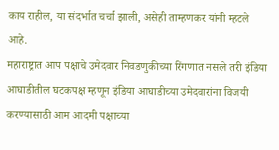काय राहील, या संदर्भात चर्चा झाली, असेही ताम्हणकर यांनी म्हटले आहे.
महाराष्ट्रात आप पक्षाचे उमेदवार निवडणुकीच्या रिंगणात नसले तरी इंडिया आघाडीतील घटकपक्ष म्हणून इंडिया आघाडीच्या उमेदवारांना विजयी करण्यासाठी आम आदमी पक्षाच्या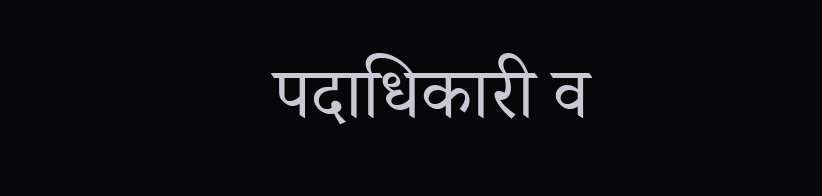पदाधिकारी व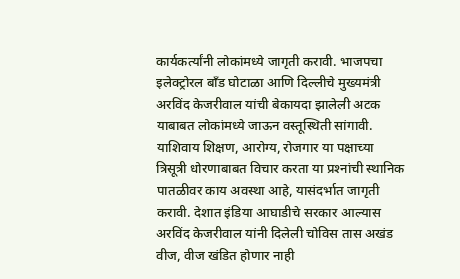कार्यकर्त्यांनी लोकांमध्ये जागृती करावी. भाजपचा इलेक्ट्रोरल बाँड घोटाळा आणि दिल्लीचे मुख्यमंत्री अरविंद केजरीवाल यांची बेकायदा झालेली अटक याबाबत लोकांमध्ये जाऊन वस्तूस्थिती सांगावी. याशिवाय शिक्षण, आरोग्य, रोजगार या पक्षाच्या त्रिसूत्री धोरणाबाबत विचार करता या प्रश्‍नांची स्थानिक पातळीवर काय अवस्था आहे, यासंदर्भात जागृती करावी. देशात इंडिया आघाडीचे सरकार आल्यास अरविंद केजरीवाल यांनी दिलेली चोविस तास अखंड वीज, वीज खंडित होणार नाही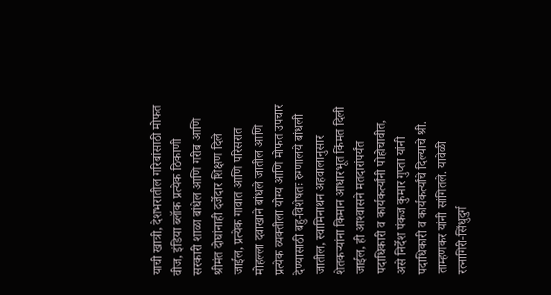याची खात्री, देशभरातील गरिबांसाठी मोफत वीज, इंडिया ब्लॉक प्रत्येक ठिकाणी सरकारी शाळा बांधेल आणि गरीब आणि श्रीमंत दोघांनाही दर्जेदार शिक्षण दिले जाईल, प्रत्येक गावात आणि परिसरात मोहल्ला दवाखाने बांधले जातील आणि प्रत्येक व्यक्तीला योग्य आणि मोफत उपचार देण्यासाठी बहु-विशेषतः रुग्णालये बांधली जातील, स्वामिनाथन अहवालानुसार शेतकर्‍यांना किमान आधारभूत किंमत दिली जाईल, ही आश्‍वासने मतदारांपर्यंत पदाधिकारी व कार्यकर्त्यांनी पोहोचावीत, असे निर्देश पंकज कुमार गुप्ता यांनी पदाधिकारी व कार्यकर्त्यांचे दिल्याचे श्री. ताम्हणकर यांनी सांगितले. यावेळी रत्नागिरी-सिंधुदुर्ग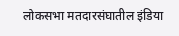लोकसभा मतदारसंघातील इंडिया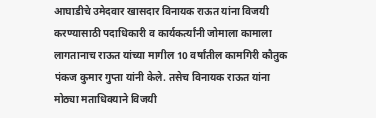आघाडीचे उमेदवार खासदार विनायक राऊत यांना विजयी करण्यासाठी पदाधिकारी व कार्यकर्त्यांनी जोमाला कामाला लागतानाच राऊत यांच्या मागील 10 वर्षांतील कामगिरी कौतुक पंकज कुमार गुप्ता यांनी केले. तसेच विनायक राऊत यांना मोठ्या मताधिक्याने विजयी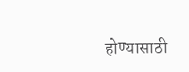होण्यासाठी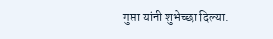गुप्ता यांनी शुभेच्छा दिल्या.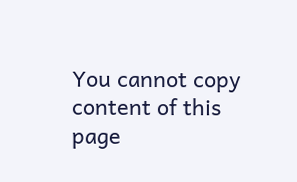You cannot copy content of this page